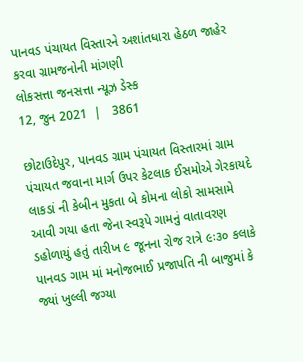પાનવડ પંચાયત વિસ્તારને અશાંતધારા હેઠળ જાહેર કરવા ગ્રામજનોની માંગણી
લોકસત્તા જનસત્તા ન્યૂઝ ડેસ્ક
12, જુન 2021  |   3861

છોટાઉદેપુર, પાનવડ ગ્રામ પંચાયત વિસ્તારમાં ગ્રામ પંચાયત જવાના માર્ગ ઉપર કેટલાક ઈસમોએ ગેરકાયદે લાકડાં ની કેબીન મુકતા બે કોમના લોકો સામસામે આવી ગયા હતા જેના સ્વરૂપે ગામનું વાતાવરણ ડહોળાયું હતું તારીખ ૯ જૂનના રોજ રાત્રે ૯ઃ૩૦ કલાકે પાનવડ ગામ માં મનોજભાઈ પ્રજાપતિ ની બાજુમાં કે જ્યાં ખુલ્લી જગ્યા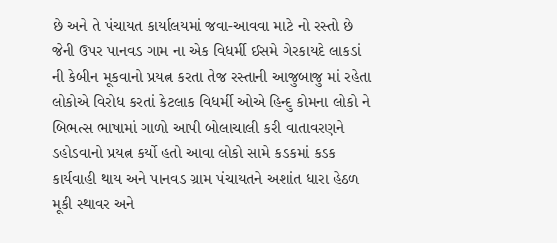છે અને તે પંચાયત કાર્યાલયમાં જવા-આવવા માટે નો રસ્તો છે જેની ઉપર પાનવડ ગામ ના એક વિધર્મી ઈસમે ગેરકાયદે લાકડાં ની કેબીન મૂકવાનો પ્રયત્ન કરતા તેજ રસ્તાની આજુબાજુ માં રહેતા લોકોએ વિરોધ કરતાં કેટલાક વિધર્મી ઓએ હિન્દુ કોમના લોકો ને બિભત્સ ભાષામાં ગાળો આપી બોલાચાલી કરી વાતાવરણને ડહોડવાનો પ્રયત્ન કર્યો હતો આવા લોકો સામે કડકમાં કડક કાર્યવાહી થાય અને પાનવડ ગ્રામ પંચાયતને અશાંત ધારા હેઠળ મૂકી સ્થાવર અને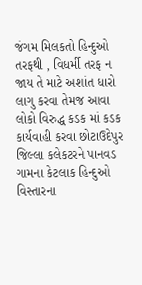જંગમ મિલકતો હિન્દુઓ તરફથી , વિધર્મી તરફ ન જાય તે માટે અશાંત ધારો લાગુ કરવા તેમજ આવા લોકો વિરુદ્ધ કડક માં કડક કાર્યવાહી કરવા છોટાઉદેપુર જિલ્લા કલેકટરને પાનવડ ગામના કેટલાક હિન્દુઓ વિસ્તારના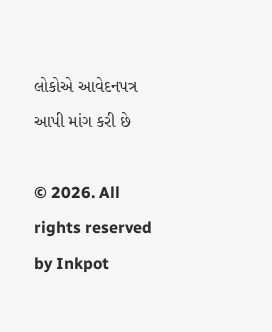લોકોએ આવેદનપત્ર આપી માંગ કરી છે

© 2026. All rights reserved by Inkpot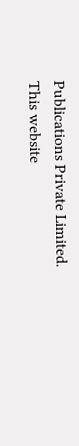Publications Private Limited.
This website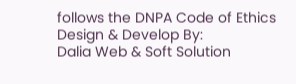follows the DNPA Code of Ethics
Design & Develop By:
Dalia Web & Soft Solution